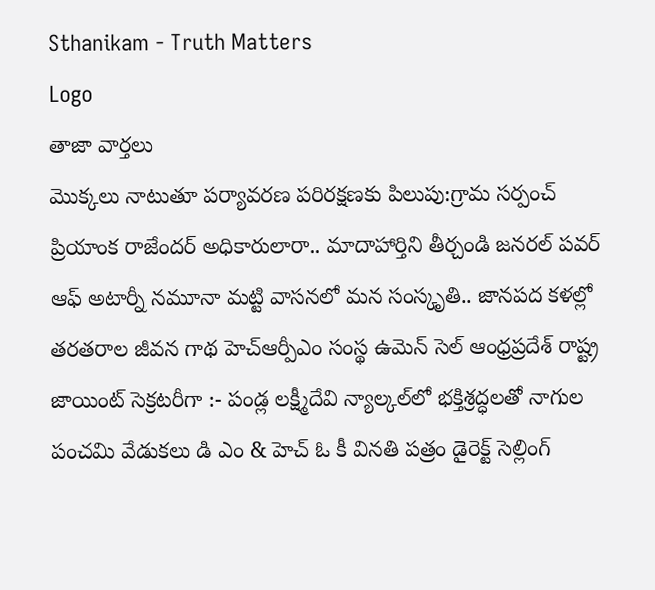Sthanikam - Truth Matters
Logo
తాజా వార్తలు
మొక్కలు నాటుతూ పర్యావరణ పరిరక్షణకు పిలుపు:గ్రామ సర్పంచ్ ప్రియాంక రాజేందర్ అధికారులారా.. మాదాహార్తిని తీర్చండి జనరల్ పవర్ ఆఫ్ అటార్నీ నమూనా మట్టి వాసనలో మన సంస్కృతి.. జానపద కళల్లో తరతరాల జీవన గాథ హెచ్ఆర్పీఎం సంస్థ ఉమెన్ సెల్ ఆంధ్రప్రదేశ్ రాష్ట్ర జాయింట్ సెక్రటరీగా :- పండ్ల లక్ష్మీదేవి న్యాల్కల్‌లో భక్తిశ్రద్ధలతో నాగుల పంచమి వేడుకలు డి ఎం & హెచ్ ఓ కీ వినతి పత్రం డైరెక్ట్ సెల్లింగ్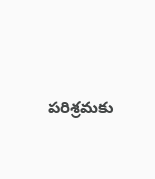పరిశ్రమకు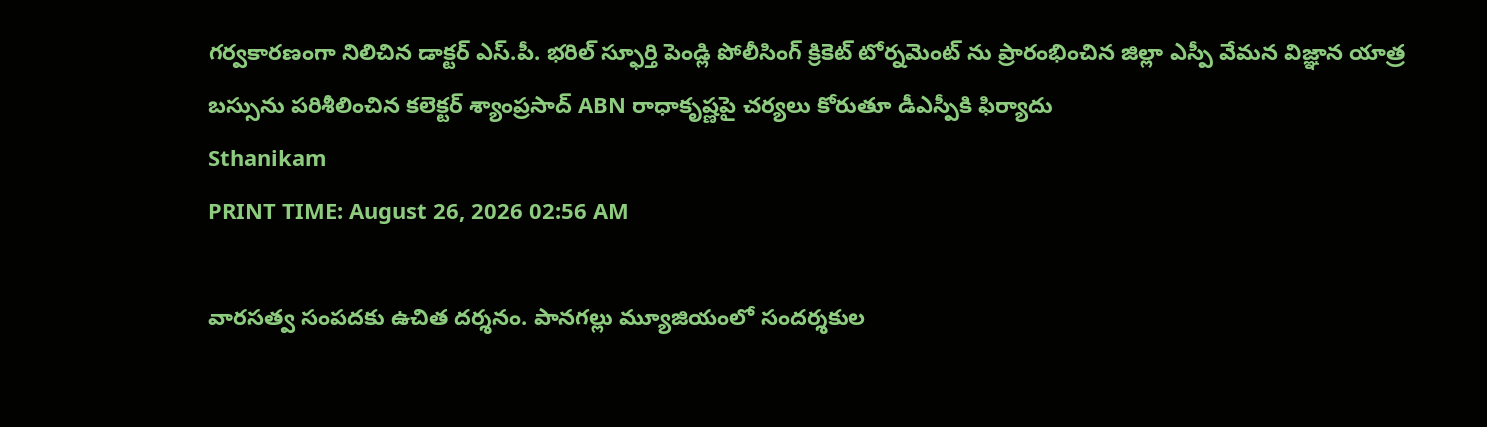గర్వకారణంగా నిలిచిన డాక్టర్ ఎస్.పీ. భరిల్ స్ఫూర్తి పెండ్లి పోలీసింగ్ క్రికెట్ టోర్నమెంట్ ను ప్రారంభించిన జిల్లా ఎస్పీ వేమన విజ్ఞాన యాత్ర బస్సును పరిశీలించిన కలెక్టర్ శ్యాంప్రసాద్ ABN రాధాకృష్ణపై చర్యలు కోరుతూ డీఎస్పీకి ఫిర్యాదు
Sthanikam
PRINT TIME: August 26, 2026 02:56 AM

వారసత్వ సంపదకు ఉచిత దర్శనం. పానగల్లు మ్యూజియంలో సందర్శకుల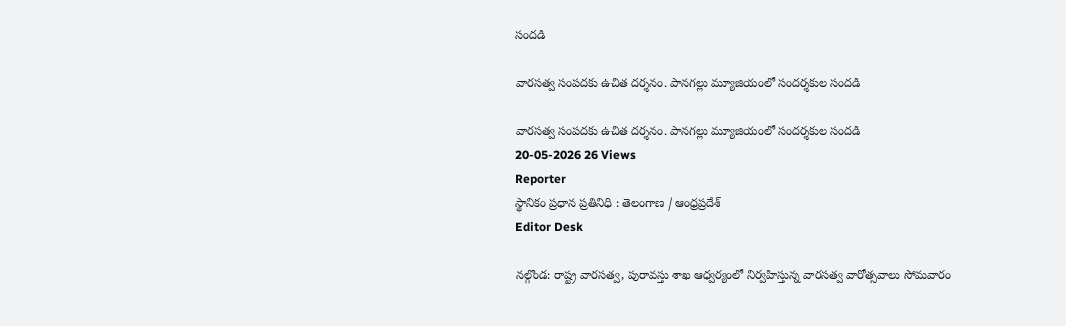సందడి

వారసత్వ సంపదకు ఉచిత దర్శనం. పానగల్లు మ్యూజియంలో సందర్శకుల సందడి

వారసత్వ సంపదకు ఉచిత దర్శనం. పానగల్లు మ్యూజియంలో సందర్శకుల సందడి
20-05-2026 26 Views
Reporter
స్థానికం ప్రధాన ప్రతినిధి : తెలంగాణ / ఆంధ్రప్రదేశ్
Editor Desk

నల్గొండ: రాష్ట్ర వారసత్వ, పురావస్తు శాఖ ఆధ్వర్యంలో నిర్వహిస్తున్న వారసత్వ వారోత్సవాలు సోమవారం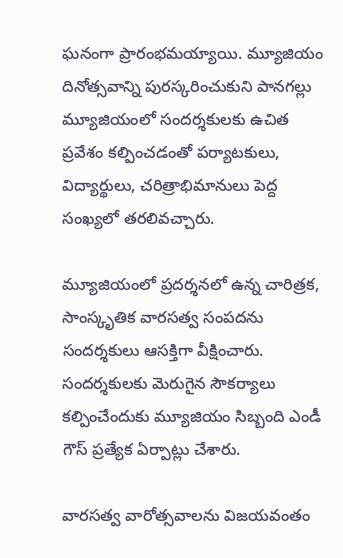ఘనంగా ప్రారంభమయ్యాయి. మ్యూజియం దినోత్సవాన్ని పురస్కరించుకుని పానగల్లు మ్యూజియంలో సందర్శకులకు ఉచిత ప్రవేశం కల్పించడంతో పర్యాటకులు, విద్యార్థులు, చరిత్రాభిమానులు పెద్ద సంఖ్యలో తరలివచ్చారు.

మ్యూజియంలో ప్రదర్శనలో ఉన్న చారిత్రక, సాంస్కృతిక వారసత్వ సంపదను సందర్శకులు ఆసక్తిగా వీక్షించారు. సందర్శకులకు మెరుగైన సౌకర్యాలు కల్పించేందుకు మ్యూజియం సిబ్బంది ఎండీ గౌస్ ప్రత్యేక ఏర్పాట్లు చేశారు.

వారసత్వ వారోత్సవాలను విజయవంతం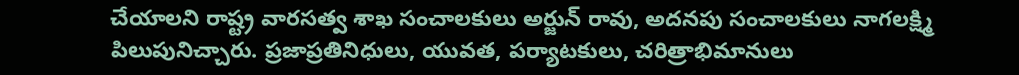చేయాలని రాష్ట్ర వారసత్వ శాఖ సంచాలకులు అర్జున్ రావు, అదనపు సంచాలకులు నాగలక్ష్మి పిలుపునిచ్చారు. ప్రజాప్రతినిధులు, యువత, పర్యాటకులు, చరిత్రాభిమానులు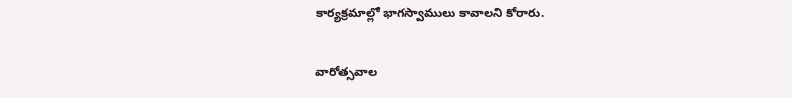కార్యక్రమాల్లో భాగస్వాములు కావాలని కోరారు.

వారోత్సవాల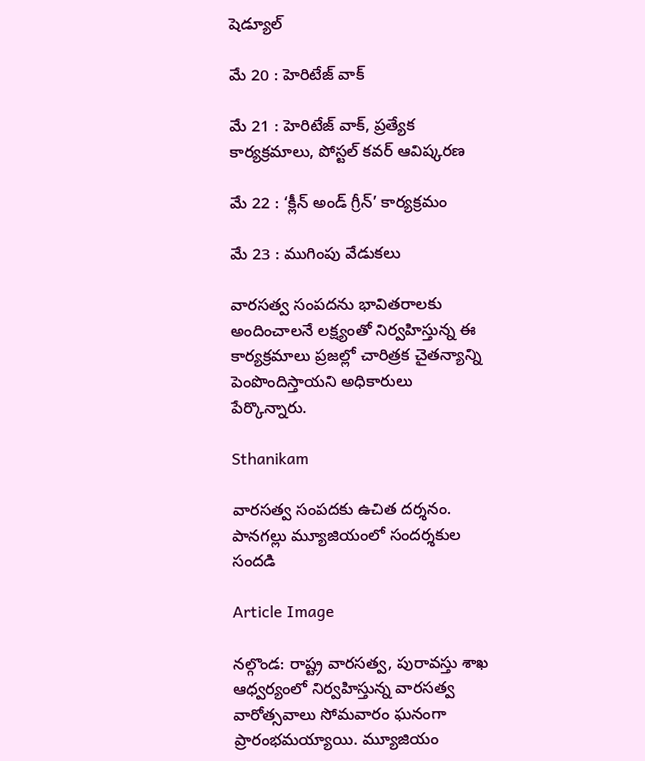షెడ్యూల్

మే 20 : హెరిటేజ్ వాక్

మే 21 : హెరిటేజ్ వాక్‌, ప్రత్యేక కార్యక్రమాలు, పోస్టల్ కవర్ ఆవిష్కరణ

మే 22 : ‘క్లీన్ అండ్ గ్రీన్’ కార్యక్రమం

మే 23 : ముగింపు వేడుకలు

వారసత్వ సంపదను భావితరాలకు అందించాలనే లక్ష్యంతో నిర్వహిస్తున్న ఈ కార్యక్రమాలు ప్రజల్లో చారిత్రక చైతన్యాన్ని పెంపొందిస్తాయని అధికారులు పేర్కొన్నారు.

Sthanikam

వారసత్వ సంపదకు ఉచిత దర్శనం. పానగల్లు మ్యూజియంలో సందర్శకుల సందడి

Article Image

నల్గొండ: రాష్ట్ర వారసత్వ, పురావస్తు శాఖ ఆధ్వర్యంలో నిర్వహిస్తున్న వారసత్వ వారోత్సవాలు సోమవారం ఘనంగా ప్రారంభమయ్యాయి. మ్యూజియం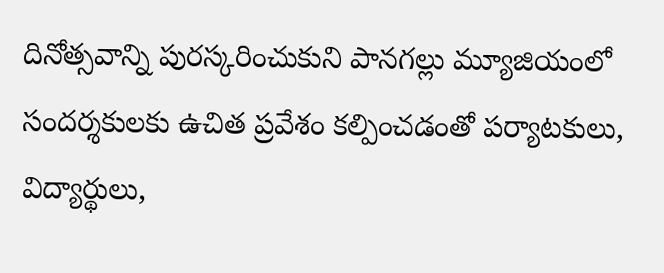దినోత్సవాన్ని పురస్కరించుకుని పానగల్లు మ్యూజియంలో సందర్శకులకు ఉచిత ప్రవేశం కల్పించడంతో పర్యాటకులు, విద్యార్థులు,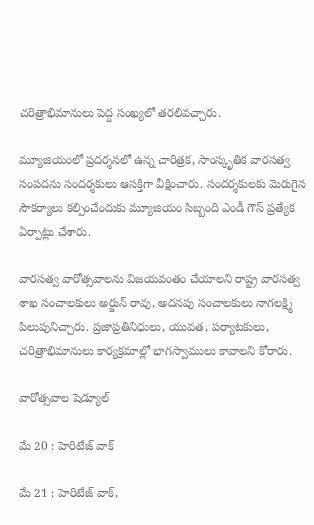చరిత్రాభిమానులు పెద్ద సంఖ్యలో తరలివచ్చారు.

మ్యూజియంలో ప్రదర్శనలో ఉన్న చారిత్రక, సాంస్కృతిక వారసత్వ సంపదను సందర్శకులు ఆసక్తిగా వీక్షించారు. సందర్శకులకు మెరుగైన సౌకర్యాలు కల్పించేందుకు మ్యూజియం సిబ్బంది ఎండీ గౌస్ ప్రత్యేక ఏర్పాట్లు చేశారు.

వారసత్వ వారోత్సవాలను విజయవంతం చేయాలని రాష్ట్ర వారసత్వ శాఖ సంచాలకులు అర్జున్ రావు, అదనపు సంచాలకులు నాగలక్ష్మి పిలుపునిచ్చారు. ప్రజాప్రతినిధులు, యువత, పర్యాటకులు, చరిత్రాభిమానులు కార్యక్రమాల్లో భాగస్వాములు కావాలని కోరారు.

వారోత్సవాల షెడ్యూల్

మే 20 : హెరిటేజ్ వాక్

మే 21 : హెరిటేజ్ వాక్‌,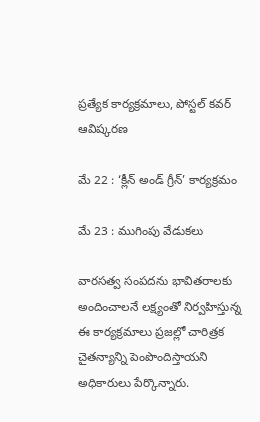ప్రత్యేక కార్యక్రమాలు, పోస్టల్ కవర్ ఆవిష్కరణ

మే 22 : ‘క్లీన్ అండ్ గ్రీన్’ కార్యక్రమం

మే 23 : ముగింపు వేడుకలు

వారసత్వ సంపదను భావితరాలకు అందించాలనే లక్ష్యంతో నిర్వహిస్తున్న ఈ కార్యక్రమాలు ప్రజల్లో చారిత్రక చైతన్యాన్ని పెంపొందిస్తాయని అధికారులు పేర్కొన్నారు.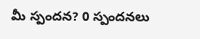మీ స్పందన? 0 స్పందనలు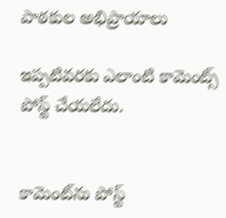పాఠకుల అభిప్రాయాలు

ఇప్పటివరకు ఎలాంటి కామెంట్స్ పోస్ట్ చేయలేదు.


కామెంట్‌ను పోస్ట్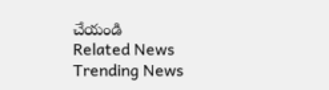చేయండి
Related News
Trending News